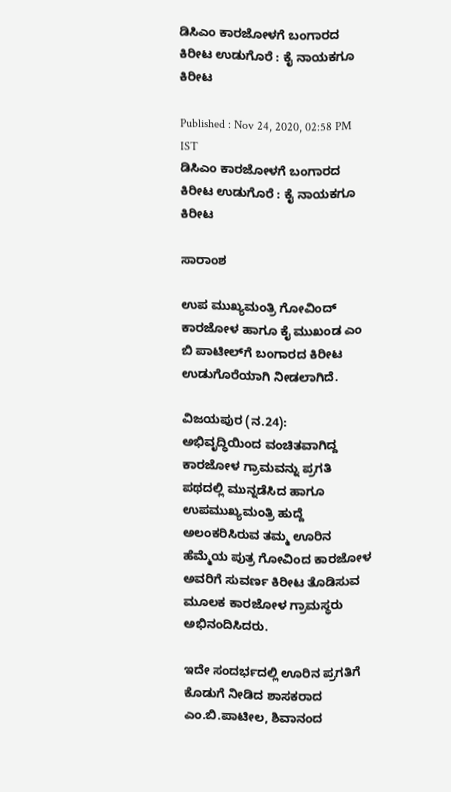ಡಿಸಿಎಂ ಕಾರಜೋಳಗೆ ಬಂಗಾರದ ಕಿರೀಟ ಉಡುಗೊರೆ : ಕೈ ನಾಯಕಗೂ ಕಿರೀಟ

Published : Nov 24, 2020, 02:58 PM IST
ಡಿಸಿಎಂ ಕಾರಜೋಳಗೆ ಬಂಗಾರದ ಕಿರೀಟ ಉಡುಗೊರೆ : ಕೈ ನಾಯಕಗೂ ಕಿರೀಟ

ಸಾರಾಂಶ

ಉಪ ಮುಖ್ಯಮಂತ್ರಿ ಗೋವಿಂದ್ ಕಾರಜೋಳ ಹಾಗೂ ಕೈ ಮುಖಂಡ ಎಂ ಬಿ ಪಾಟೀಲ್‌ಗೆ ಬಂಗಾರದ ಕಿರೀಟ ಉಡುಗೊರೆಯಾಗಿ ನೀಡಲಾಗಿದೆ.

ವಿಜಯಪುರ (ನ.24):  ಅಭಿವೃದ್ಧಿಯಿಂದ ವಂಚಿತವಾಗಿದ್ದ ಕಾರಜೋಳ ಗ್ರಾಮವನ್ನು ಪ್ರಗತಿ ಪಥದಲ್ಲಿ ಮುನ್ನಡೆಸಿದ ಹಾಗೂ ಉಪಮುಖ್ಯಮಂತ್ರಿ ಹುದ್ದೆ ಅಲಂಕರಿಸಿರುವ ತಮ್ಮ ಊರಿನ ಹೆಮ್ಮೆಯ ಪುತ್ರ ಗೋವಿಂದ ಕಾರಜೋಳ ಅವರಿಗೆ ಸುವರ್ಣ ಕಿರೀಟ ತೊಡಿಸುವ ಮೂಲಕ ಕಾರಜೋಳ ಗ್ರಾಮಸ್ಥರು ಅಭಿನಂದಿಸಿದರು.

ಇದೇ ಸಂದರ್ಭದಲ್ಲಿ ಊರಿನ ಪ್ರಗತಿಗೆ ಕೊಡುಗೆ ನೀಡಿದ ಶಾಸಕರಾದ ಎಂ.ಬಿ.ಪಾಟೀಲ, ಶಿವಾನಂದ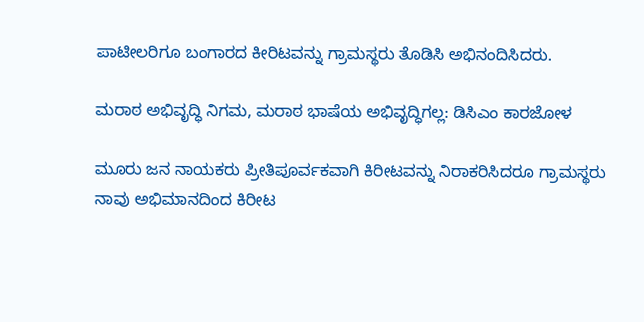ಪಾಟೀಲರಿಗೂ ಬಂಗಾರದ ಕೀರಿಟವನ್ನು ಗ್ರಾಮಸ್ಥರು ತೊಡಿಸಿ ಅಭಿನಂದಿಸಿದರು.

ಮರಾಠ ಅಭಿವೃದ್ಧಿ ನಿಗಮ, ಮರಾಠ ಭಾಷೆಯ ಅಭಿವೃದ್ಧಿಗಲ್ಲ: ಡಿಸಿಎಂ ಕಾರಜೋಳ

ಮೂರು ಜನ ನಾಯಕರು ಪ್ರೀತಿಪೂರ್ವಕವಾಗಿ ಕಿರೀಟವನ್ನು ನಿರಾಕರಿಸಿದರೂ ಗ್ರಾಮಸ್ಥರು ನಾವು ಅಭಿಮಾನದಿಂದ ಕಿರೀಟ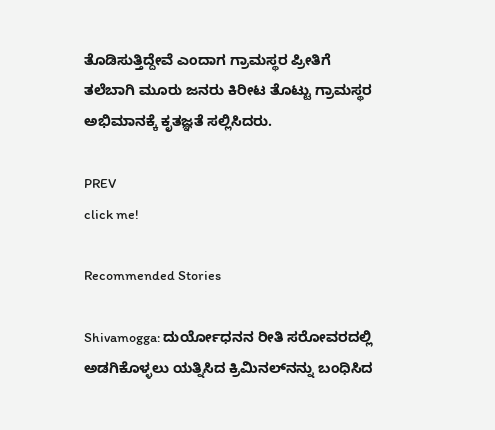ತೊಡಿಸುತ್ತಿದ್ದೇವೆ ಎಂದಾಗ ಗ್ರಾಮಸ್ಥರ ಪ್ರೀತಿಗೆ ತಲೆಬಾಗಿ ಮೂರು ಜನರು ಕಿರೀಟ ತೊಟ್ಟು ಗ್ರಾಮಸ್ಥರ ಅಭಿಮಾನಕ್ಕೆ ಕೃತಜ್ಞತೆ ಸಲ್ಲಿಸಿದರು.

PREV
click me!

Recommended Stories

Shivamogga: ದುರ್ಯೋಧನನ ರೀತಿ ಸರೋವರದಲ್ಲಿ ಅಡಗಿಕೊಳ್ಳಲು ಯತ್ನಿಸಿದ ಕ್ರಿಮಿನಲ್‌ನನ್ನು ಬಂಧಿಸಿದ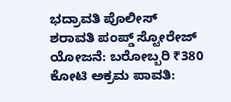ಭದ್ರಾವತಿ ಪೊಲೀಸ್‌
ಶರಾವತಿ ಪಂಪ್ಡ್ ಸ್ಟೋರೇಜ್ ಯೋಜನೆ: ಬರೋಬ್ಬರಿ ₹380 ಕೋಟಿ ಅಕ್ರಮ ಪಾವತಿ: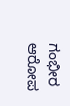ಗಂಭೀರ ಆರೋಪ